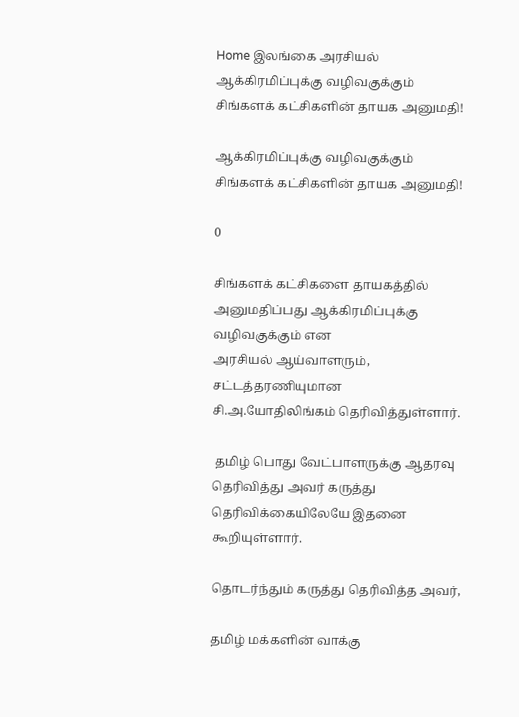Home இலங்கை அரசியல் ஆக்கிரமிப்புக்கு வழிவகுக்கும் சிங்களக் கட்சிகளின் தாயக அனுமதி!

ஆக்கிரமிப்புக்கு வழிவகுக்கும் சிங்களக் கட்சிகளின் தாயக அனுமதி!

0

சிங்களக் கட்சிகளை தாயகத்தில் அனுமதிப்பது ஆக்கிரமிப்புக்கு வழிவகுக்கும் என
அரசியல் ஆய்வாளரும், சட்டத்தரணியுமான
சி.அ.யோதிலிங்கம் தெரிவித்துள்ளார்.

 தமிழ் பொது வேட்பாளருக்கு ஆதரவு
தெரிவித்து அவர் கருத்து தெரிவிக்கையிலேயே இதனை கூறியுள்ளார்.

தொடர்ந்தும் கருத்து தெரிவித்த அவர்,

தமிழ் மக்களின் வாக்கு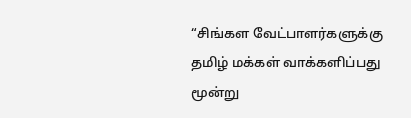“சிங்கள வேட்பாளர்களுக்கு தமிழ் மக்கள் வாக்களிப்பது மூன்று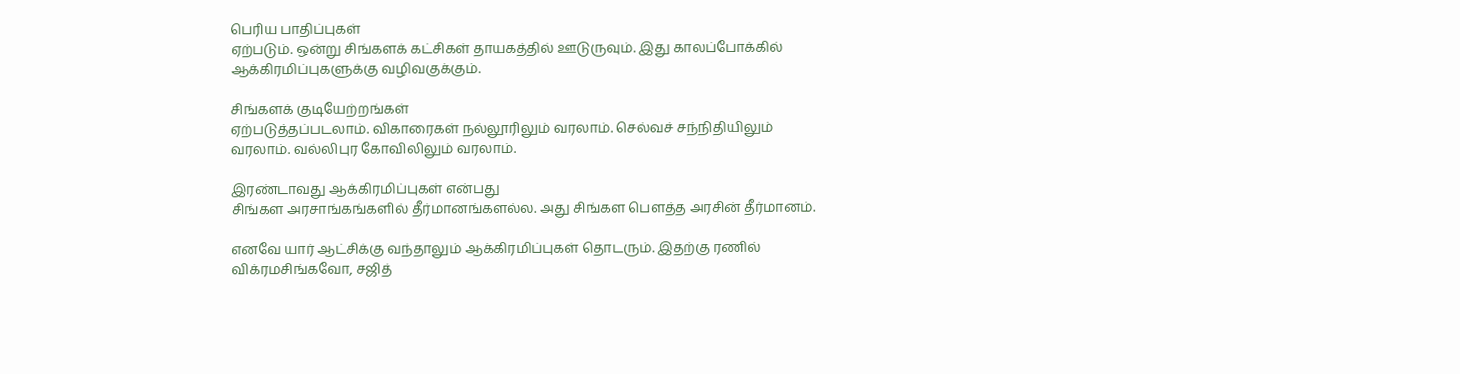பெரிய பாதிப்புகள்
ஏற்படும். ஒன்று சிங்களக் கட்சிகள் தாயகத்தில் ஊடுருவும். இது காலப்போக்கில்
ஆக்கிரமிப்புகளுக்கு வழிவகுக்கும்.

சிங்களக் குடியேற்றங்கள்
ஏற்படுத்தப்படலாம். விகாரைகள் நல்லூரிலும் வரலாம். செல்வச் சந்நிதியிலும்
வரலாம். வல்லிபுர கோவிலிலும் வரலாம்.

இரண்டாவது ஆக்கிரமிப்புகள் என்பது
சிங்கள அரசாங்கங்களில் தீர்மானங்களல்ல. அது சிங்கள பௌத்த அரசின் தீர்மானம்.

எனவே யார் ஆட்சிக்கு வந்தாலும் ஆக்கிரமிப்புகள் தொடரும். இதற்கு ரணில்
விக்ரமசிங்கவோ, சஜித்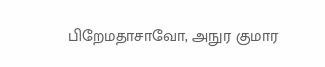பிறேமதாசாவோ, அநுர குமார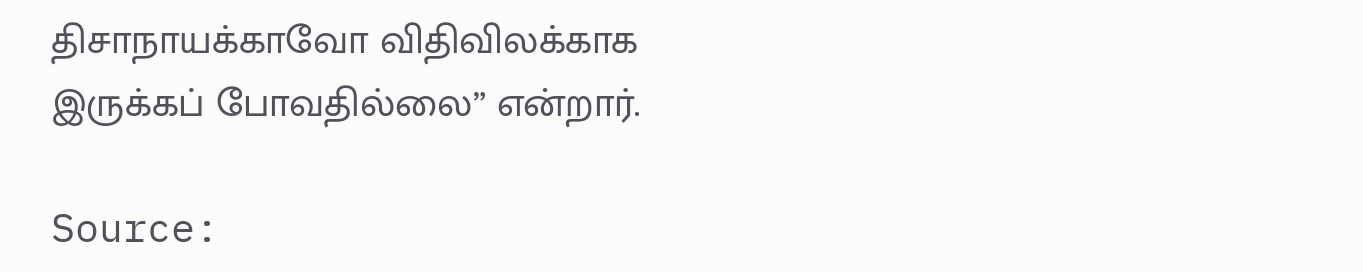திசாநாயக்காவோ விதிவிலக்காக
இருக்கப் போவதில்லை” என்றார்.

Source: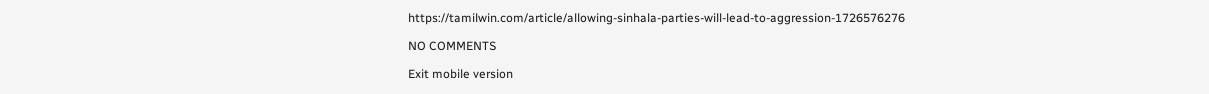https://tamilwin.com/article/allowing-sinhala-parties-will-lead-to-aggression-1726576276

NO COMMENTS

Exit mobile version